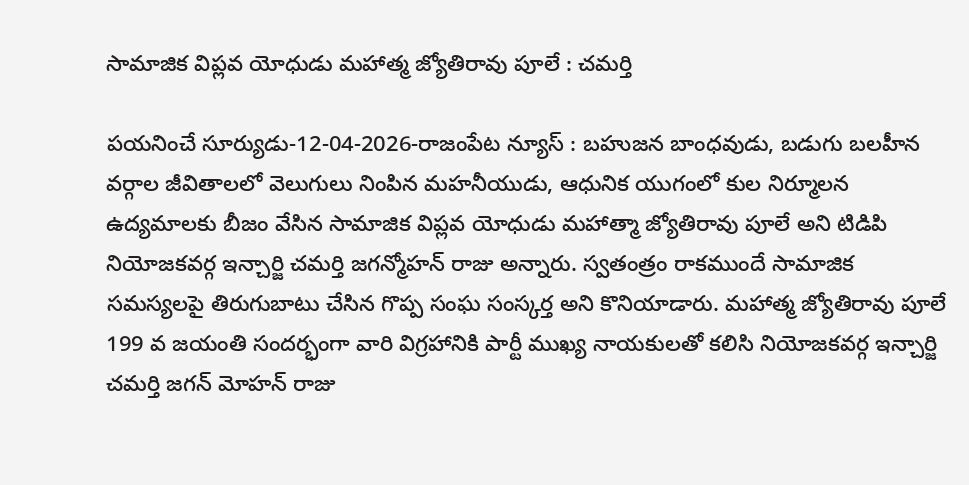సామాజిక విప్లవ యోధుడు మహాత్మ జ్యోతిరావు పూలే : చమర్తి

పయనించే సూర్యుడు-12-04-2026-రాజంపేట న్యూస్ : బహుజన బాంధవుడు, బడుగు బలహీన వర్గాల జీవితాలలో వెలుగులు నింపిన మహనీయుడు, ఆధునిక యుగంలో కుల నిర్మూలన ఉద్యమాలకు బీజం వేసిన సామాజిక విప్లవ యోధుడు మహాత్మా జ్యోతిరావు పూలే అని టిడిపి నియోజకవర్గ ఇన్చార్జి చమర్తి జగన్మోహన్ రాజు అన్నారు. స్వతంత్రం రాకముందే సామాజిక సమస్యలపై తిరుగుబాటు చేసిన గొప్ప సంఘ సంస్కర్త అని కొనియాడారు. మహాత్మ జ్యోతిరావు పూలే 199 వ జయంతి సందర్భంగా వారి విగ్రహానికి పార్టీ ముఖ్య నాయకులతో కలిసి నియోజకవర్గ ఇన్చార్జి చమర్తి జగన్ మోహన్ రాజు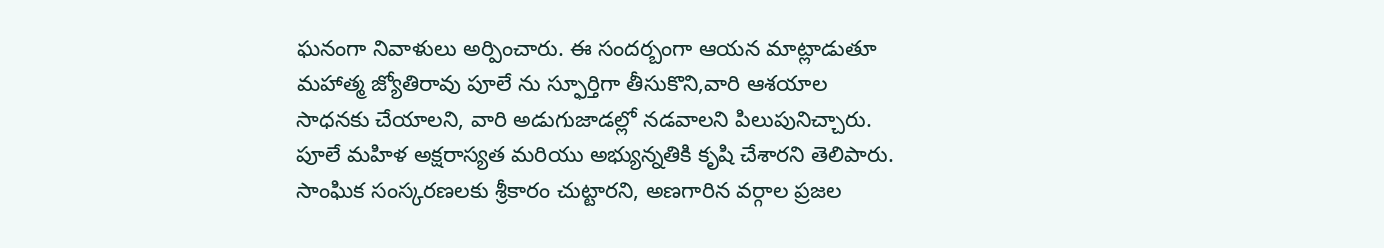ఘనంగా నివాళులు అర్పించారు. ఈ సందర్బంగా ఆయన మాట్లాడుతూ మహాత్మ జ్యోతిరావు పూలే ను స్ఫూర్తిగా తీసుకొని,వారి ఆశయాల సాధనకు చేయాలని, వారి అడుగుజాడల్లో నడవాలని పిలుపునిచ్చారు. పూలే మహిళ అక్షరాస్యత మరియు అభ్యున్నతికి కృషి చేశారని తెలిపారు. సాంఘిక సంస్కరణలకు శ్రీకారం చుట్టారని, అణగారిన వర్గాల ప్రజల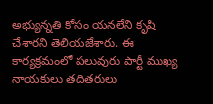అభ్యున్నతి కోసం యనలేని కృషి చేశారని తెలియజేశారు. ఈ కార్యక్రమంలో పలువురు పార్టీ ముఖ్య నాయకులు తదితరులు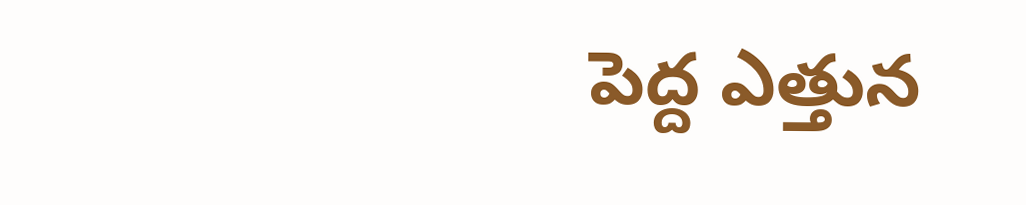పెద్ద ఎత్తున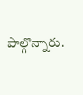పాల్గొన్నారు.